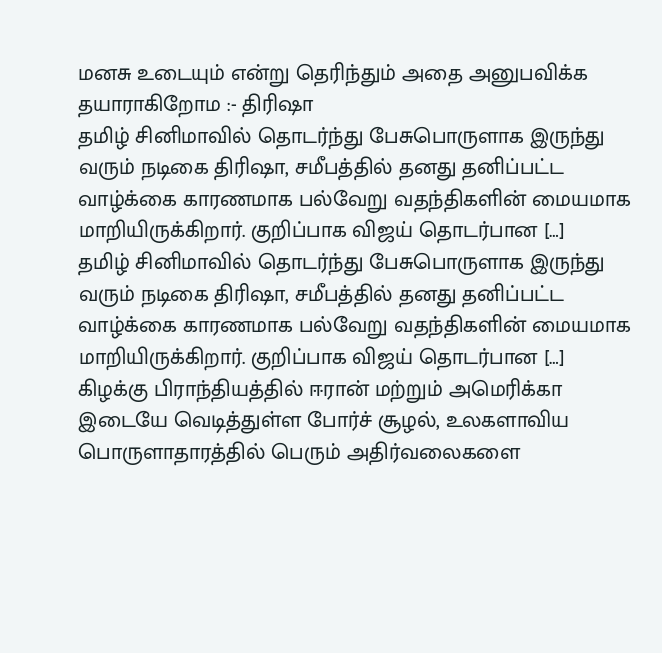மனசு உடையும் என்று தெரிந்தும் அதை அனுபவிக்க தயாராகிறோம :- திரிஷா
தமிழ் சினிமாவில் தொடர்ந்து பேசுபொருளாக இருந்து வரும் நடிகை திரிஷா, சமீபத்தில் தனது தனிப்பட்ட வாழ்க்கை காரணமாக பல்வேறு வதந்திகளின் மையமாக மாறியிருக்கிறார். குறிப்பாக விஜய் தொடர்பான […]
தமிழ் சினிமாவில் தொடர்ந்து பேசுபொருளாக இருந்து வரும் நடிகை திரிஷா, சமீபத்தில் தனது தனிப்பட்ட வாழ்க்கை காரணமாக பல்வேறு வதந்திகளின் மையமாக மாறியிருக்கிறார். குறிப்பாக விஜய் தொடர்பான […]
கிழக்கு பிராந்தியத்தில் ஈரான் மற்றும் அமெரிக்கா இடையே வெடித்துள்ள போர்ச் சூழல், உலகளாவிய பொருளாதாரத்தில் பெரும் அதிர்வலைகளை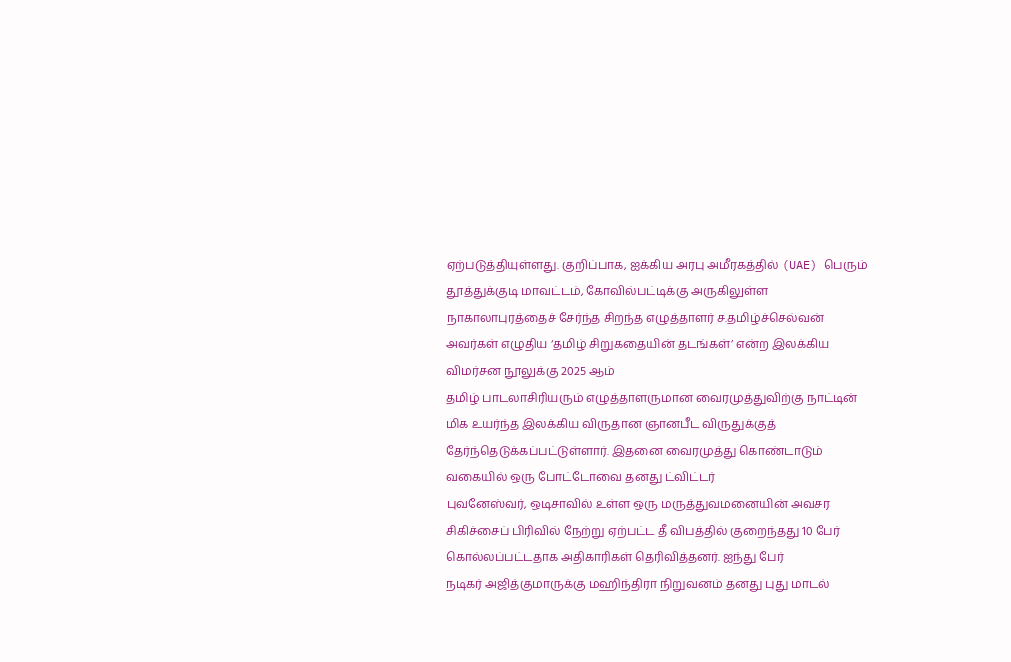ஏற்படுத்தியுள்ளது. குறிப்பாக, ஐக்கிய அரபு அமீரகத்தில் (UAE) பெரும்
தூத்துக்குடி மாவட்டம், கோவில்பட்டிக்கு அருகிலுள்ள நாகாலாபுரத்தைச் சேர்ந்த சிறந்த எழுத்தாளர் ச.தமிழ்ச்செல்வன் அவர்கள் எழுதிய ‘தமிழ் சிறுகதையின் தடங்கள்’ என்ற இலக்கிய விமர்சன நூலுக்கு 2025 ஆம்
தமிழ் பாடலாசிரியரும் எழுத்தாளருமான வைரமுத்துவிற்கு நாட்டின் மிக உயர்ந்த இலக்கிய விருதான ஞானபீட விருதுக்குத் தேர்ந்தெடுக்கப்பட்டுள்ளார். இதனை வைரமுத்து கொண்டாடும் வகையில் ஒரு போட்டோவை தனது ட்விட்டர்
புவனேஸ்வர், ஒடிசாவில் உள்ள ஒரு மருத்துவமனையின் அவசர சிகிச்சைப் பிரிவில் நேற்று ஏற்பட்ட தீ விபத்தில் குறைந்தது 10 பேர் கொல்லப்பட்டதாக அதிகாரிகள் தெரிவித்தனர். ஐந்து பேர்
நடிகர் அஜித்குமாருக்கு மஹிந்திரா நிறுவனம் தனது புது மாடல்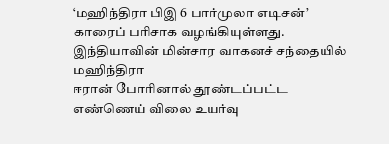‘மஹிந்திரா பிஇ 6 பார்முலா எடிசன்’ காரைப் பரிசாக வழங்கியுள்ளது. இந்தியாவின் மின்சார வாகனச் சந்தையில் மஹிந்திரா
ஈரான் போரினால் தூண்டப்பட்ட எண்ணெய் விலை உயர்வு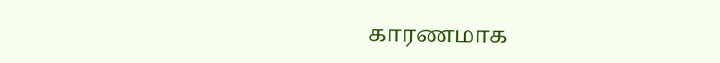காரணமாக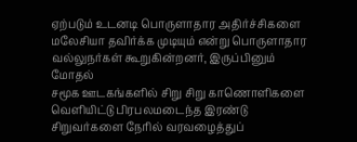ஏற்படும் உடனடி பொருளாதார அதிர்ச்சிகளை மலேசியா தவிர்க்க முடியும் என்று பொருளாதார வல்லுநர்கள் கூறுகின்றனர், இருப்பினும் மோதல்
சமூக ஊடகங்களில் சிறு சிறு காணொளிகளை வெளியிட்டு பிரபலமடைந்த இரண்டு சிறுவர்களை நேரில் வரவழைத்துப்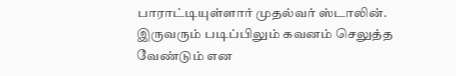பாராட்டியுள்ளார் முதல்வர் ஸ்டாலின். இருவரும் படிப்பிலும் கவனம் செலுத்த வேண்டும் என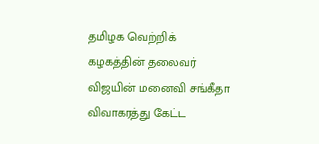தமிழக வெற்றிக் கழகத்தின் தலைவர் விஜயின் மனைவி சங்கீதா விவாகரத்து கேட்ட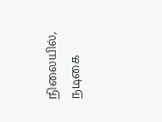நிலையில், நடிகை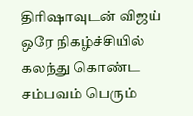திரிஷாவுடன் விஜய் ஒரே நிகழ்ச்சியில் கலந்து கொண்ட சம்பவம் பெரும்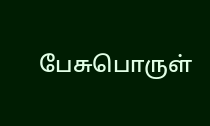பேசுபொருள்